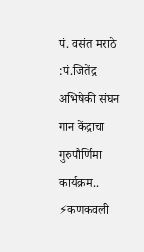पं. वसंत मराठे :पं.जितेंद्र अभिषेकी संघन गान केंद्राचा गुरुपौर्णिमा कार्यक्रम..
⚡कणकवली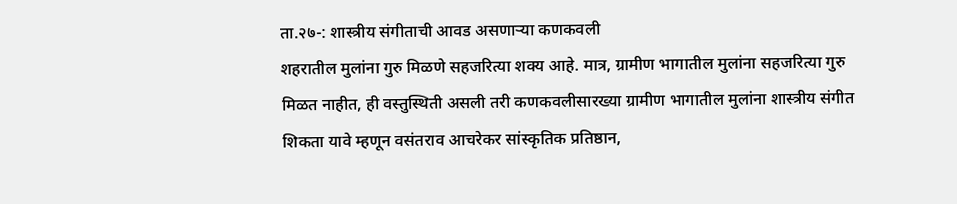ता.२७-: शास्त्रीय संगीताची आवड असणाऱ्या कणकवली
शहरातील मुलांना गुरु मिळणे सहजरित्या शक्य आहे. मात्र, ग्रामीण भागातील मुलांना सहजरित्या गुरु मिळत नाहीत, ही वस्तुस्थिती असली तरी कणकवलीसारख्या ग्रामीण भागातील मुलांना शास्त्रीय संगीत शिकता यावे म्हणून वसंतराव आचरेकर सांस्कृतिक प्रतिष्ठान,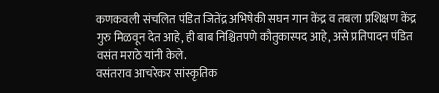कणकवली संचलित पंडित जितेंद्र अभिषेकी सघन गान केंद्र व तबला प्रशिक्षण केंद्र गुरु मिळवून देत आहे, ही बाब निश्चितपणे कौतुकास्पद आहे, असे प्रतिपादन पंडित वसंत मराठे यांनी केले.
वसंतराव आचरेकर सांस्कृतिक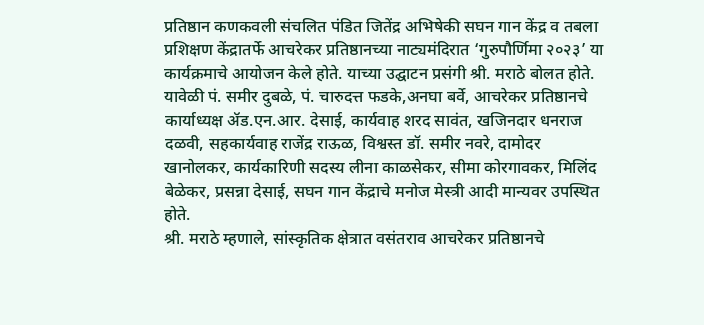प्रतिष्ठान कणकवली संचलित पंडित जितेंद्र अभिषेकी सघन गान केंद्र व तबला प्रशिक्षण केंद्रातर्फे आचरेकर प्रतिष्ठानच्या नाट्यमंदिरात ‘गुरुपौर्णिमा २०२३’ या कार्यक्रमाचे आयोजन केले होते. याच्या उद्घाटन प्रसंगी श्री. मराठे बोलत होते.
यावेळी पं. समीर दुबळे, पं. चारुदत्त फडके,अनघा बर्वे, आचरेकर प्रतिष्ठानचे कार्याध्यक्ष ॲड.एन.आर. देसाई, कार्यवाह शरद सावंत, खजिनदार धनराज दळवी, सहकार्यवाह राजेंद्र राऊळ, विश्वस्त डॉ. समीर नवरे, दामोदर खानोलकर, कार्यकारिणी सदस्य लीना काळसेकर, सीमा कोरगावकर, मिलिंद बेळेकर, प्रसन्ना देसाई, सघन गान केंद्राचे मनोज मेस्त्री आदी मान्यवर उपस्थित होते.
श्री. मराठे म्हणाले, सांस्कृतिक क्षेत्रात वसंतराव आचरेकर प्रतिष्ठानचे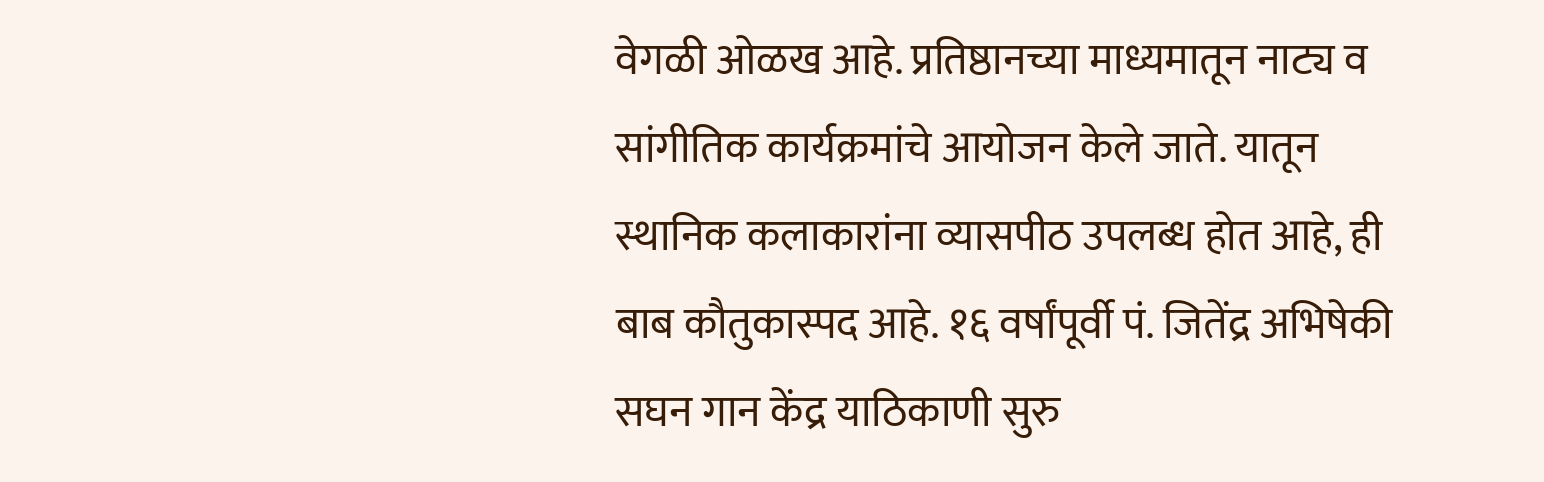वेगळी ओळख आहे. प्रतिष्ठानच्या माध्यमातून नाट्य व सांगीतिक कार्यक्रमांचे आयोजन केले जाते. यातून स्थानिक कलाकारांना व्यासपीठ उपलब्ध होत आहे, ही बाब कौतुकास्पद आहे. १६ वर्षांपूर्वी पं. जितेंद्र अभिषेकी सघन गान केंद्र याठिकाणी सुरु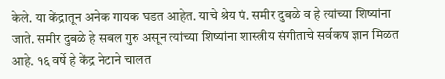केले. या केंद्रातून अनेक गायक घडत आहेत. याचे श्रेय पं. समीर दुबळे व हे त्यांच्या शिष्यांना जाते. समीर दुबळे हे सबल गुरु असून त्यांच्या शिष्यांना शास्त्रीय संगीताचे सर्वकष ज्ञान मिळत आहे. १६ वर्षे हे केंद्र नेटाने चालत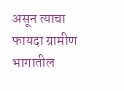असून त्याचा फायदा ग्रामीण भागातील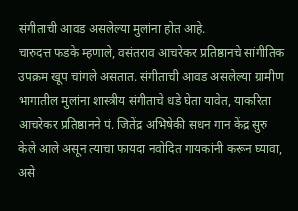संगीताची आवड असलेल्या मुलांना होत आहे.
चारुदत्त फडके म्हणाले, वसंतराव आचरेकर प्रतिष्ठानचे सांगीतिक उपक्रम खूप चांगले असतात. संगीताची आवड असलेल्या ग्रामीण भागातील मुलांना शास्त्रीय संगीताचे धडे घेता यावेत, याकरिता आचरेकर प्रतिष्ठानने पं. जितेंद्र अभिषेकी सधन गान केंद्र सुरु केले आले असून त्याचा फायदा नवोदित गायकांनी करून घ्यावा, असे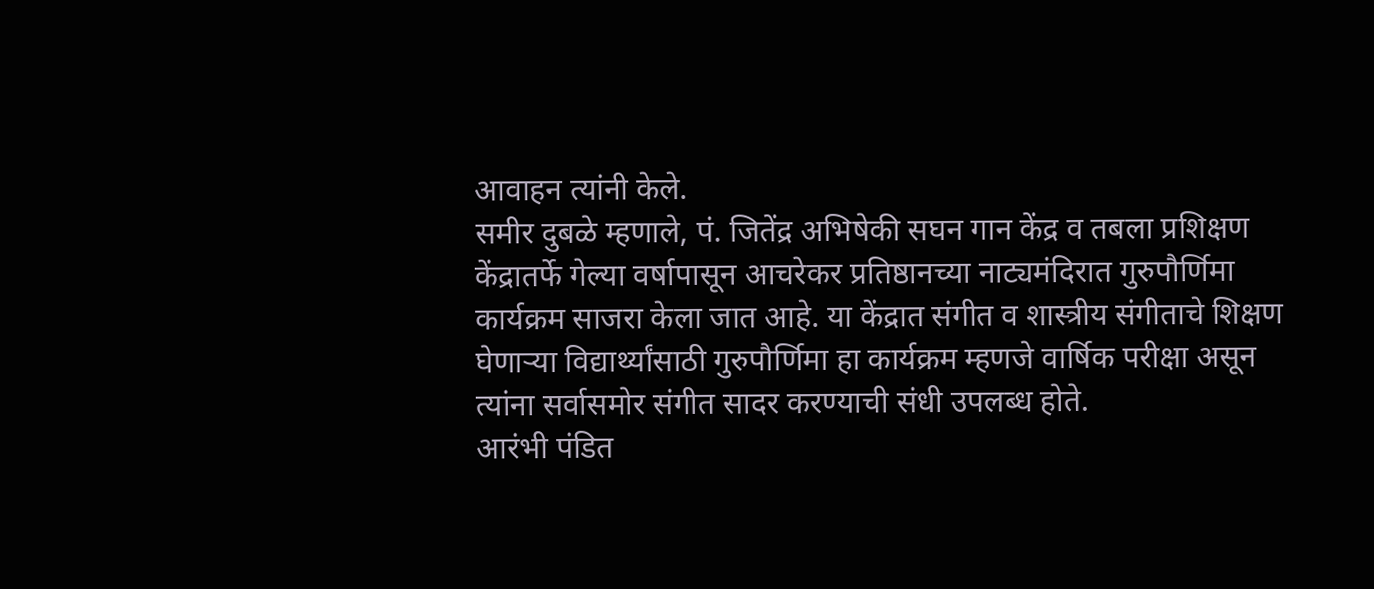आवाहन त्यांनी केले.
समीर दुबळे म्हणाले, पं. जितेंद्र अभिषेकी सघन गान केंद्र व तबला प्रशिक्षण केंद्रातर्फे गेल्या वर्षापासून आचरेकर प्रतिष्ठानच्या नाट्यमंदिरात गुरुपौर्णिमा कार्यक्रम साजरा केला जात आहे. या केंद्रात संगीत व शास्त्रीय संगीताचे शिक्षण घेणाऱ्या विद्यार्थ्यांसाठी गुरुपौर्णिमा हा कार्यक्रम म्हणजे वार्षिक परीक्षा असून त्यांना सर्वासमोर संगीत सादर करण्याची संधी उपलब्ध होते.
आरंभी पंडित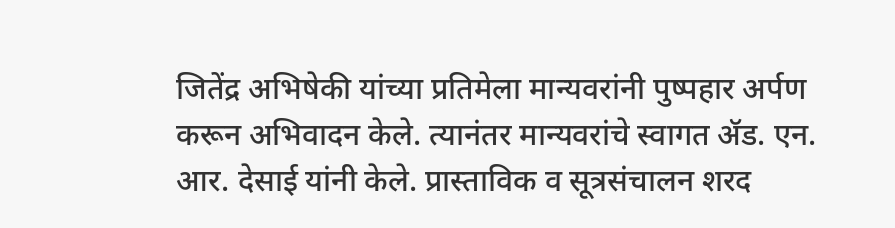जितेंद्र अभिषेकी यांच्या प्रतिमेला मान्यवरांनी पुष्पहार अर्पण करून अभिवादन केले. त्यानंतर मान्यवरांचे स्वागत ॲड. एन. आर. देसाई यांनी केले. प्रास्ताविक व सूत्रसंचालन शरद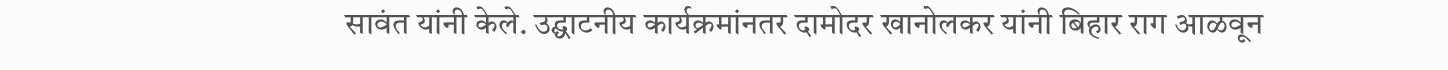सावंत यांनी केले. उद्घाटनीय कार्यक्रमांनतर दामोदर खानोलकर यांनी बिहार राग आळवून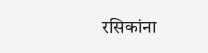रसिकांना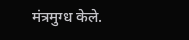मंत्रमुग्ध केले.